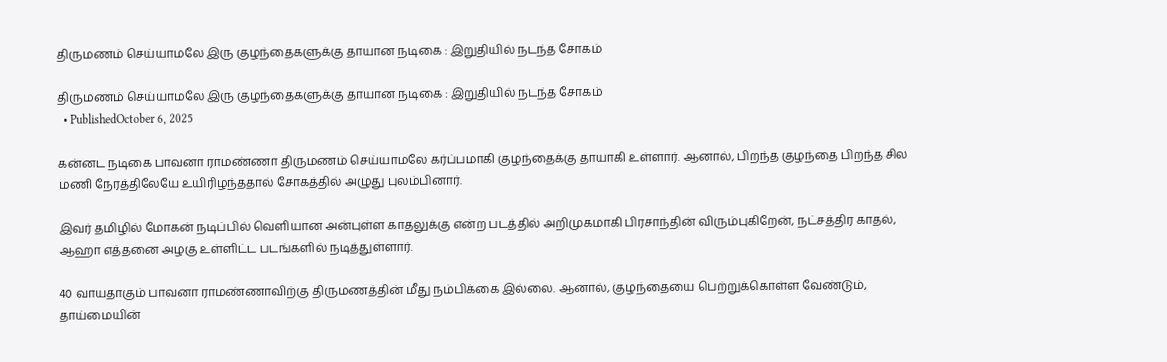திருமணம் செய்யாமலே இரு குழந்தைகளுக்கு தாயான நடிகை : இறுதியில் நடந்த சோகம்

திருமணம் செய்யாமலே இரு குழந்தைகளுக்கு தாயான நடிகை : இறுதியில் நடந்த சோகம்
  • PublishedOctober 6, 2025

கன்னட நடிகை பாவனா ராமண்ணா திருமணம் செய்யாமலே கர்ப்பமாகி குழந்தைக்கு தாயாகி உள்ளார். ஆனால், பிறந்த குழந்தை பிறந்த சில மணி நேரத்திலேயே உயிரிழந்ததால் சோகத்தில் அழுது புலம்பினார்.

இவர் தமிழில் மோகன் நடிப்பில் வெளியான அன்புள்ள காதலுக்கு என்ற படத்தில் அறிமுகமாகி பிரசாந்தின் விரும்புகிறேன், நட்சத்திர காதல், ஆஹா எத்தனை அழகு உள்ளிட்ட படங்களில் நடித்துள்ளார்.

40 வாயதாகும் பாவனா ராமண்ணாவிற்கு திருமணத்தின் மீது நம்பிக்கை இல்லை. ஆனால், குழந்தையை பெற்றுக்கொள்ள வேண்டும், தாய்மையின்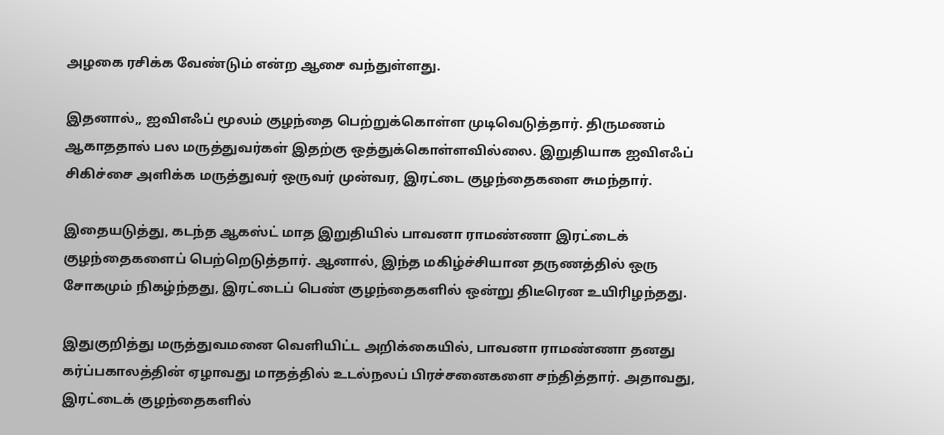அழகை ரசிக்க வேண்டும் என்ற ஆசை வந்துள்ளது.

இதனால்,, ஐவிஎஃப் மூலம் குழந்தை பெற்றுக்கொள்ள முடிவெடுத்தார். திருமணம் ஆகாததால் பல மருத்துவர்கள் இதற்கு ஒத்துக்கொள்ளவில்லை. இறுதியாக ஐவிஎஃப் சிகிச்சை அளிக்க மருத்துவர் ஒருவர் முன்வர, இரட்டை குழந்தைகளை சுமந்தார்.

இதையடுத்து, கடந்த ஆகஸ்ட் மாத இறுதியில் பாவனா ராமண்ணா இரட்டைக் குழந்தைகளைப் பெற்றெடுத்தார். ஆனால், இந்த மகிழ்ச்சியான தருணத்தில் ஒரு சோகமும் நிகழ்ந்தது, இரட்டைப் பெண் குழந்தைகளில் ஒன்று திடீரென உயிரிழந்தது.

இதுகுறித்து மருத்துவமனை வெளியிட்ட அறிக்கையில், பாவனா ராமண்ணா தனது கர்ப்பகாலத்தின் ஏழாவது மாதத்தில் உடல்நலப் பிரச்சனைகளை சந்தித்தார். அதாவது, இரட்டைக் குழந்தைகளில்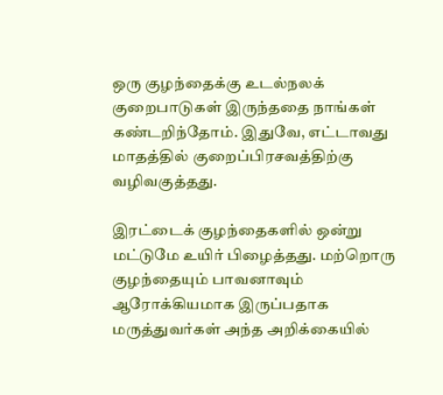ஒரு குழந்தைக்கு உடல்நலக் குறைபாடுகள் இருந்ததை நாங்கள் கண்டறிந்தோம். இதுவே, எட்டாவது மாதத்தில் குறைப்பிரசவத்திற்கு வழிவகுத்தது.

இரட்டைக் குழந்தைகளில் ஒன்று மட்டுமே உயிர் பிழைத்தது. மற்றொரு குழந்தையும் பாவனாவும் ஆரோக்கியமாக இருப்பதாக மருத்துவர்கள் அந்த அறிக்கையில்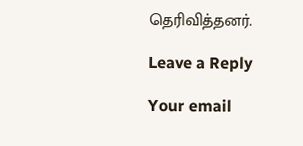தெரிவித்தனர்.

Leave a Reply

Your email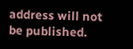address will not be published.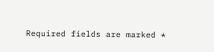Required fields are marked *